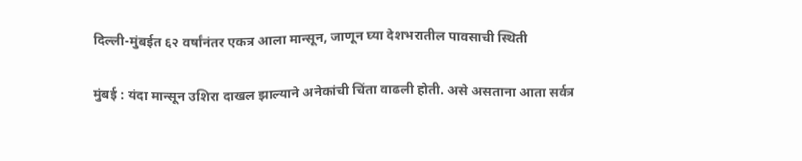दिल्ली-मुंबईत ६२ वर्षांनंतर एकत्र आला मान्सून, जाणून घ्या देशभरातील पावसाची स्थिती

मुंबई : यंदा मान्सून उशिरा दाखल झाल्याने अनेकांची चिंता वाढली होती. असे असताना आता सर्वत्र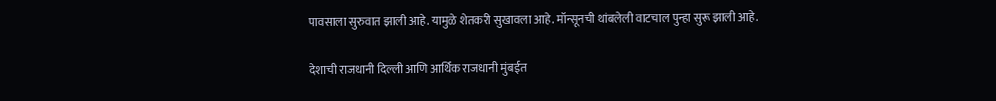पावसाला सुरुवात झाली आहे. यामुळे शेतकरी सुखावला आहे. मॉन्सूनची थांबलेली वाटचाल पुन्हा सुरू झाली आहे.

देशाची राजधानी दिल्ली आणि आर्थिक राजधानी मुंबईत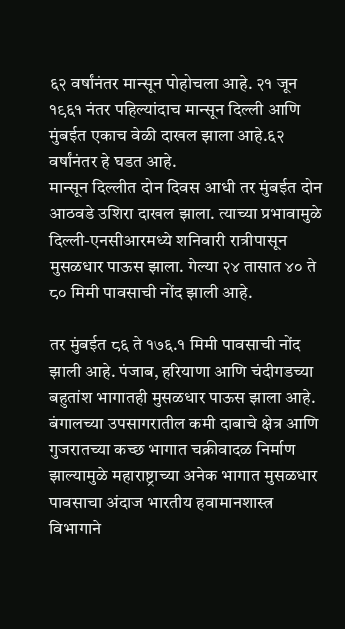६२ वर्षांनंतर मान्सून पोहोचला आहे. २१ जून १९६१ नंतर पहिल्यांदाच मान्सून दिल्ली आणि मुंबईत एकाच वेळी दाखल झाला आहे.६२ वर्षांनंतर हे घडत आहे.
मान्सून दिल्लीत दोन दिवस आधी तर मुंबईत दोन आठवडे उशिरा दाखल झाला. त्याच्या प्रभावामुळे दिल्ली-एनसीआरमध्ये शनिवारी रात्रीपासून मुसळधार पाऊस झाला. गेल्या २४ तासात ४० ते ८० मिमी पावसाची नोंद झाली आहे.

तर मुंबईत ८६ ते १७६.१ मिमी पावसाची नोंद झाली आहे. पंजाब, हरियाणा आणि चंदीगडच्या बहुतांश भागातही मुसळधार पाऊस झाला आहे. बंगालच्या उपसागरातील कमी दाबाचे क्षेत्र आणि गुजरातच्या कच्छ भागात चक्रीवादळ निर्माण झाल्यामुळे महाराष्ट्राच्या अनेक भागात मुसळधार पावसाचा अंदाज भारतीय हवामानशास्त्र विभागाने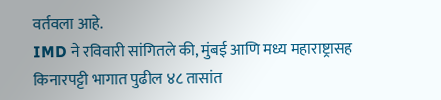वर्तवला आहे.
IMD ने रविवारी सांगितले की, मुंबई आणि मध्य महाराष्ट्रासह किनारपट्टी भागात पुढील ४८ तासांत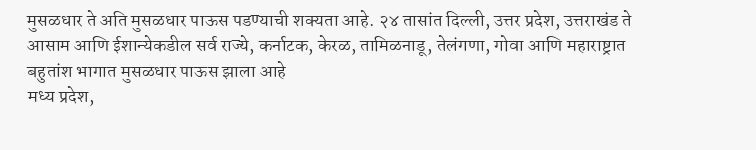मुसळधार ते अति मुसळधार पाऊस पडण्याची शक्यता आहे. २४ तासांत दिल्ली, उत्तर प्रदेश, उत्तराखंड ते आसाम आणि ईशान्येकडील सर्व राज्ये, कर्नाटक, केरळ, तामिळनाडू, तेलंगणा, गोवा आणि महाराष्ट्रात बहुतांश भागात मुसळधार पाऊस झाला आहे
मध्य प्रदेश,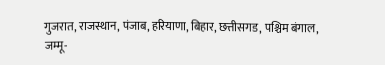गुजरात, राजस्थान, पंजाब, हरियाणा, बिहार, छत्तीसगड, पश्चिम बंगाल, जम्मू-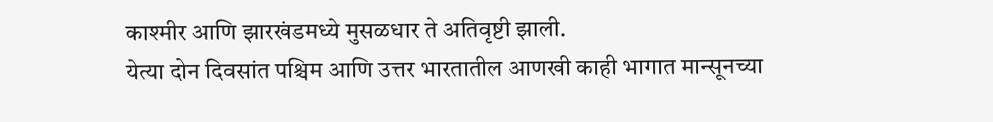काश्मीर आणि झारखंडमध्ये मुसळधार ते अतिवृष्टी झाली.
येत्या दोन दिवसांत पश्चिम आणि उत्तर भारतातील आणखी काही भागात मान्सूनच्या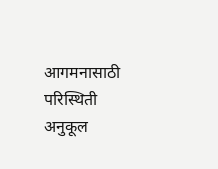आगमनासाठी परिस्थिती अनुकूल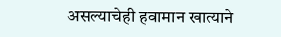असल्याचेही हवामान खात्याने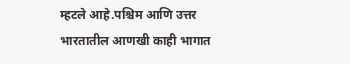म्हटले आहे.पश्चिम आणि उत्तर भारतातील आणखी काही भागात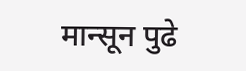मान्सून पुढे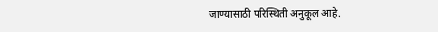जाण्यासाठी परिस्थिती अनुकूल आहे.